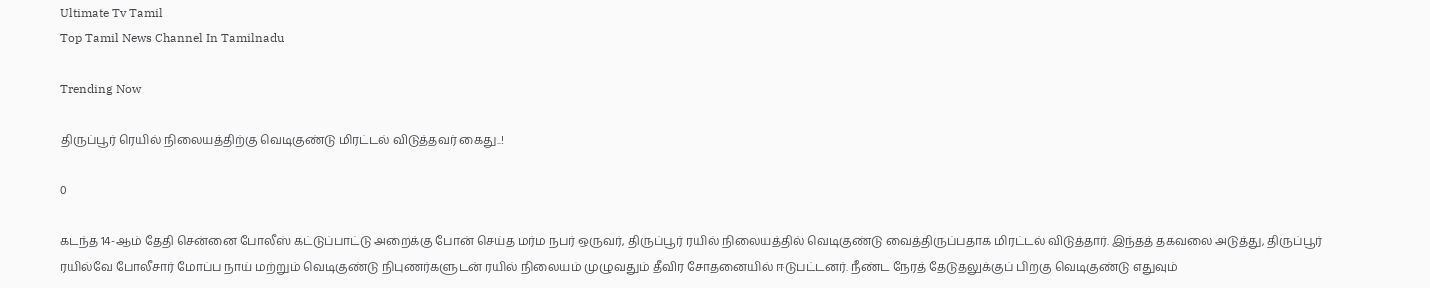Ultimate Tv Tamil
Top Tamil News Channel In Tamilnadu

Trending Now

திருப்பூர் ரெயில் நிலையத்திற்கு வெடிகுண்டு மிரட்டல் விடுத்தவர் கைது..!

0

கடந்த 14-ஆம் தேதி சென்னை போலீஸ் கட்டுப்பாட்டு அறைக்கு போன் செய்த மர்ம நபர் ஒருவர், திருப்பூர் ரயில் நிலையத்தில் வெடிகுண்டு வைத்திருப்பதாக மிரட்டல் விடுத்தார். இந்தத் தகவலை அடுத்து, திருப்பூர் ரயில்வே போலீசார் மோப்ப நாய் மற்றும் வெடிகுண்டு நிபுணர்களுடன் ரயில் நிலையம் முழுவதும் தீவிர சோதனையில் ஈடுபட்டனர். நீண்ட நேரத் தேடுதலுக்குப் பிறகு வெடிகுண்டு எதுவும்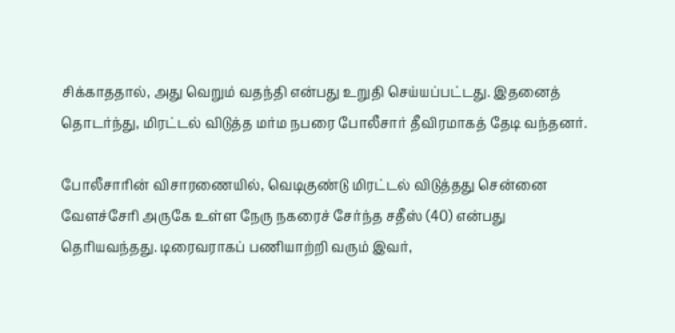சிக்காததால், அது வெறும் வதந்தி என்பது உறுதி செய்யப்பட்டது. இதனைத் தொடர்ந்து, மிரட்டல் விடுத்த மர்ம நபரை போலீசார் தீவிரமாகத் தேடி வந்தனர்.

போலீசாரின் விசாரணையில், வெடிகுண்டு மிரட்டல் விடுத்தது சென்னை வேளச்சேரி அருகே உள்ள நேரு நகரைச் சேர்ந்த சதீஸ் (40) என்பது தெரியவந்தது. டிரைவராகப் பணியாற்றி வரும் இவர்,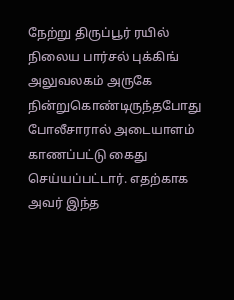நேற்று திருப்பூர் ரயில் நிலைய பார்சல் புக்கிங் அலுவலகம் அருகே நின்றுகொண்டிருந்தபோது போலீசாரால் அடையாளம் காணப்பட்டு கைது செய்யப்பட்டார். எதற்காக அவர் இந்த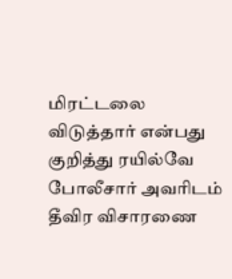மிரட்டலை விடுத்தார் என்பது குறித்து ரயில்வே போலீசார் அவரிடம் தீவிர விசாரணை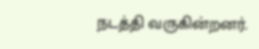நடத்தி வருகின்றனர்.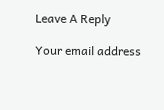Leave A Reply

Your email address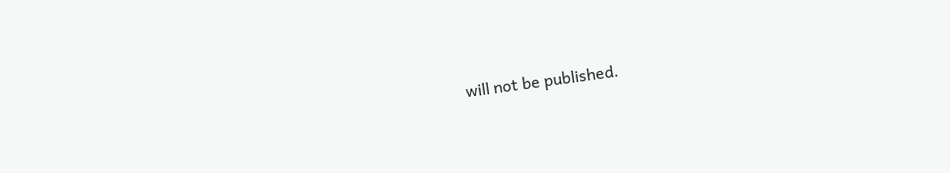will not be published.